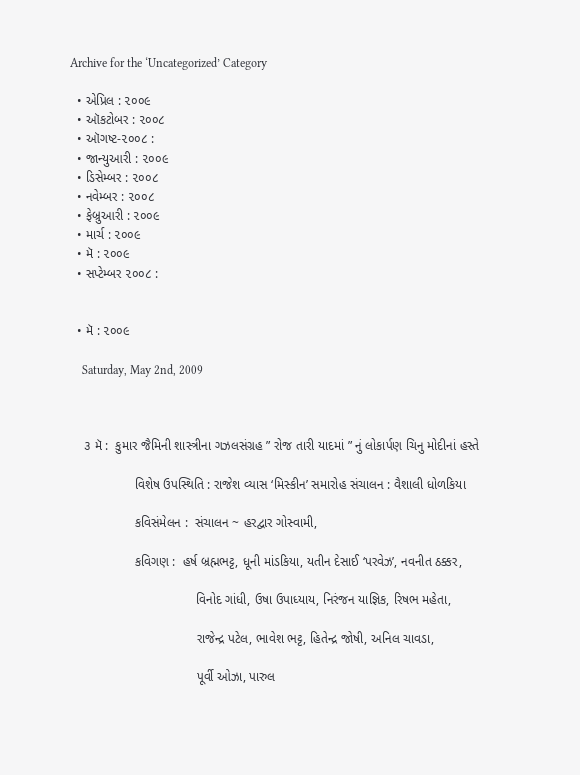Archive for the ‘Uncategorized’ Category

  • એપ્રિલ : ૨૦૦૯
  • ઑકટોબર : ૨૦૦૮
  • ઑગષ્ટ-૨૦૦૮ :
  • જાન્યુઆરી : ૨૦૦૯
  • ડિસેમ્બર : ૨૦૦૮
  • નવેમ્બર : ૨૦૦૮
  • ફેબ્રુઆરી : ૨૦૦૯
  • માર્ચ : ૨૦૦૯
  • મૅ : ૨૦૦૯
  • સપ્ટેમ્બર ૨૦૦૮ :


  • મૅ : ૨૦૦૯

    Saturday, May 2nd, 2009



    ૩ મૅ :  કુમાર જૈમિની શાસ્ત્રીના ગઝલસંગ્રહ ” રોજ તારી યાદમાં ” નું લોકાર્પણ ચિનુ મોદીનાં હસ્તે

                  વિશેષ ઉપસ્થિતિ : રાજેશ વ્યાસ ‘મિસ્કીન’ સમારોહ સંચાલન : વૈશાલી ધોળકિયા

                  કવિસંમેલન :  સંચાલન ~ હરદ્વાર ગોસ્વામી,

                  કવિગણ :  હર્ષ બ્રહ્મભટ્ટ, ધૂની માંડકિયા, યતીન દેસાઈ ‘પરવેઝ’, નવનીત ઠક્કર,

                                   વિનોદ ગાંધી, ઉષા ઉપાધ્યાય, નિરંજન યાજ્ઞિક, રિષભ મહેતા,

                                   રાજેન્દ્ર પટેલ, ભાવેશ ભટ્ટ, હિતેન્દ્ર જોષી, અનિલ ચાવડા,

                                   પૂર્વી ઓઝા, પારુલ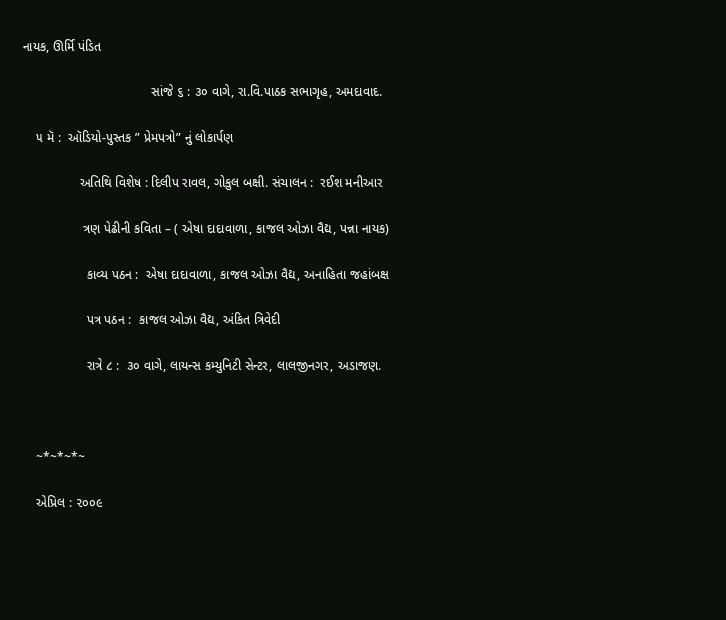નાયક, ઊર્મિ પંડિત

                                    સાંજે ૬ : ૩૦ વાગે, રા.વિ.પાઠક સભાગૃહ, અમદાવાદ.

    ૫ મૅ :  ઑડિયો-પુસ્તક ” પ્રેમપત્રો” નું લોકાર્પણ

                અતિથિ વિશેષ : દિલીપ રાવલ, ગોકુલ બક્ષી. સંચાલન :  રઈશ મનીઆર

                 ત્રણ પેઢીની કવિતા – ( એષા દાદાવાળા, કાજલ ઓઝા વૈદ્ય, પન્ના નાયક)

                  કાવ્ય પઠન :  એષા દાદાવાળા, કાજલ ઓઝા વૈદ્ય, અનાહિતા જહાંબક્ષ

                  પત્ર પઠન :  કાજલ ઓઝા વૈદ્ય, અંકિત ત્રિવેદી

                  રાત્રે ૮ :  ૩૦ વાગે, લાયન્સ કમ્યુનિટી સેન્ટર, લાલજીનગર, અડાજણ.



    ~*~*~*~

    એપ્રિલ : ૨૦૦૯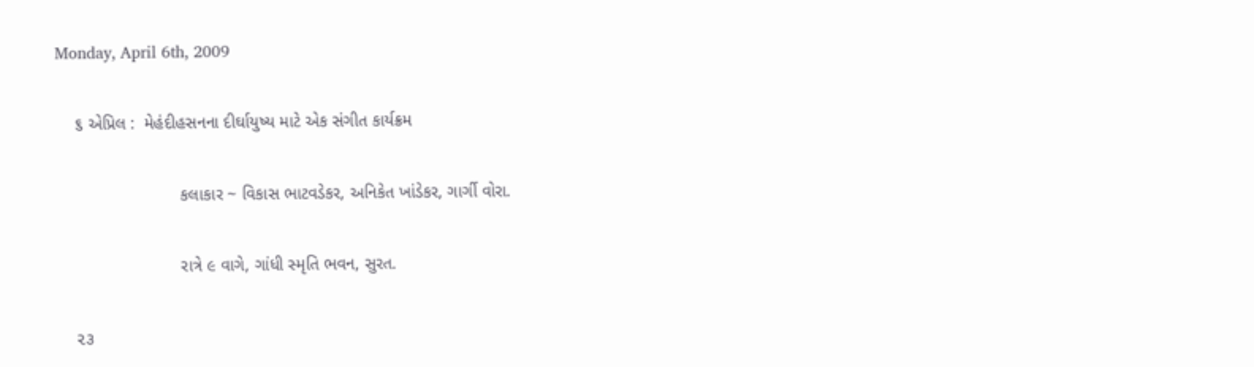Monday, April 6th, 2009

    ૬ એપ્રિલ :  મેહંદીહસનના દીર્ઘાયુષ્ય માટે એક સંગીત કાર્યક્રમ

                          કલાકાર ~ વિકાસ ભાટવડેકર, અનિકેત ખાંડેકર, ગાર્ગી વોરા.

                          રાત્રે ૯ વાગે, ગાંધી સ્મૃતિ ભવન, સુરત.

    ૨૩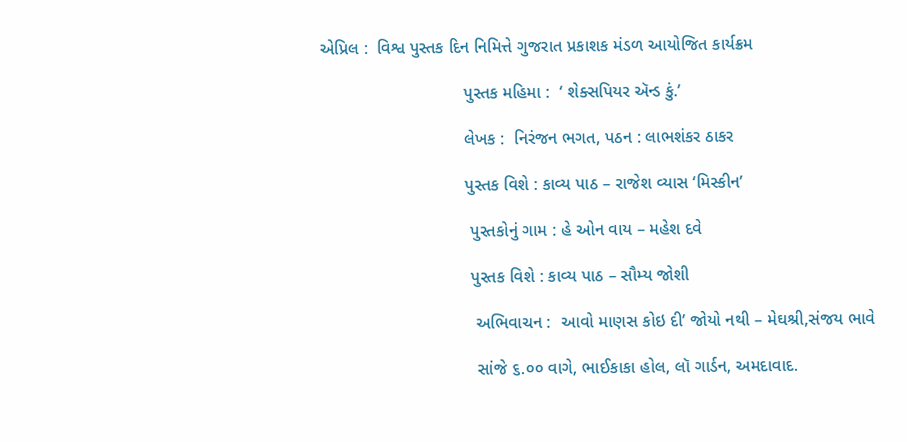એપ્રિલ :  વિશ્વ પુસ્તક દિન નિમિત્તે ગુજરાત પ્રકાશક મંડળ આયોજિત કાર્યક્રમ

                              પુસ્તક મહિમા :  ‘ શેક્સપિયર ઍન્ડ કું.’

                              લેખક :  નિરંજન ભગત, પઠન : લાભશંકર ઠાકર

                              પુસ્તક વિશે : કાવ્ય પાઠ – રાજેશ વ્યાસ ‘મિસ્કીન’

                               પુસ્તકોનું ગામ : હે ઓન વાય – મહેશ દવે

                               પુસ્તક વિશે : કાવ્ય પાઠ – સૌમ્ય જોશી

                                અભિવાચન :  આવો માણસ કોઇ દી’ જોયો નથી – મેઘશ્રી,સંજય ભાવે

                                સાંજે ૬.૦૦ વાગે, ભાઈકાકા હોલ, લૉ ગાર્ડન, અમદાવાદ.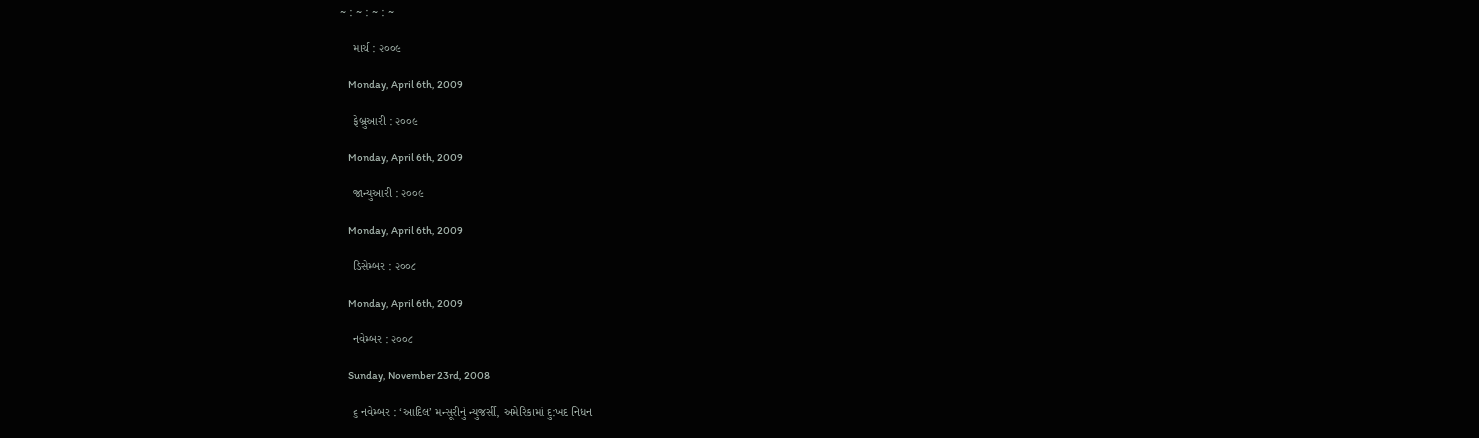~ : ~ : ~ : ~

    માર્ચ : ૨૦૦૯

    Monday, April 6th, 2009

    ફેબ્રુઆરી : ૨૦૦૯

    Monday, April 6th, 2009

    જાન્યુઆરી : ૨૦૦૯

    Monday, April 6th, 2009

    ડિસેમ્બર : ૨૦૦૮

    Monday, April 6th, 2009

    નવેમ્બર : ૨૦૦૮

    Sunday, November 23rd, 2008

    ૬ નવેમ્બર : ‘આદિલ’ મન્સૂરીનું ન્યુજર્સી, અમેરિકામાં દુ:ખદ નિધન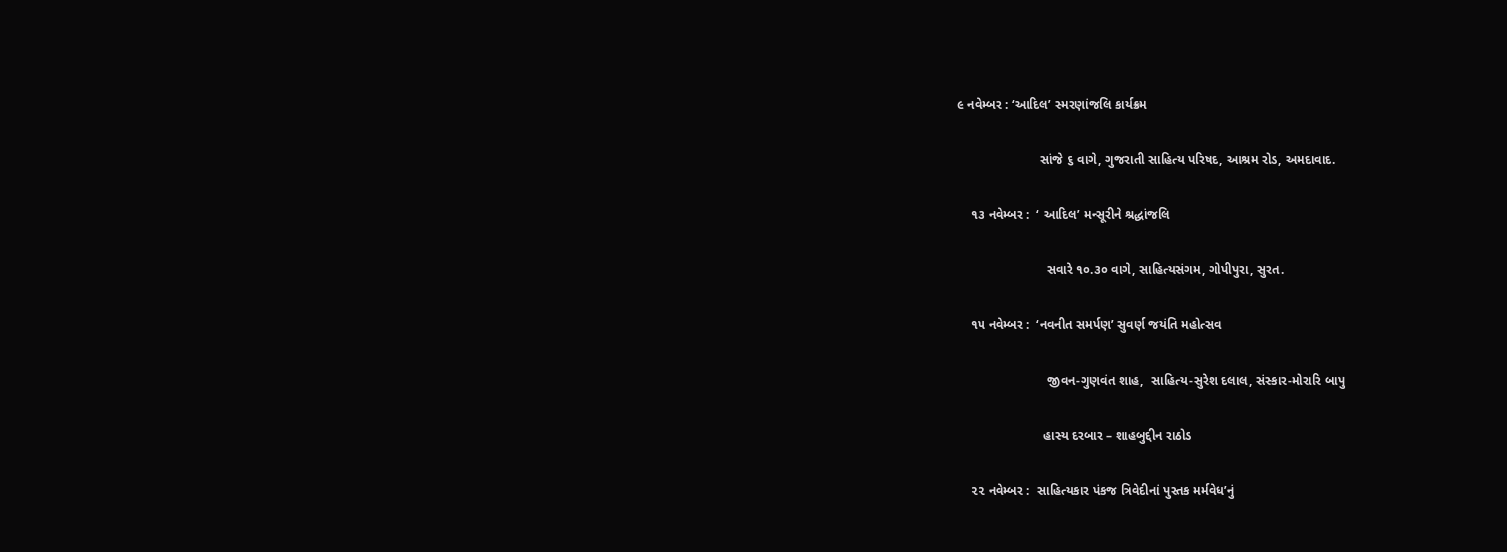૯ નવેમ્બર : ‘આદિલ’ સ્મરણાંજલિ કાર્યક્રમ

                       સાંજે ૬ વાગે, ગુજરાતી સાહિત્ય પરિષદ, આશ્રમ રોડ, અમદાવાદ.

    ૧૩ નવેમ્બર :  ‘ આદિલ’ મન્સૂરીને શ્રદ્ધાંજલિ

                         સવારે ૧૦.૩૦ વાગે, સાહિત્યસંગમ, ગોપીપુરા, સુરત.

    ૧૫ નવેમ્બર :  ‘નવનીત સમર્પણ’ સુવર્ણ જયંતિ મહોત્સવ

                         જીવન-ગુણવંત શાહ,  સાહિત્ય-સુરેશ દલાલ, સંસ્કાર-મોરારિ બાપુ

                        હાસ્ય દરબાર – શાહબુદ્દીન રાઠોડ

    ૨૨ નવેમ્બર :  સાહિત્યકાર પંકજ ત્રિવેદીનાં પુસ્તક મર્મવેધ’નું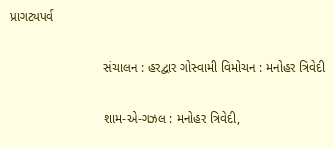પ્રાગટ્યપર્વ

                          સંચાલન : હરદ્વાર ગોસ્વામી વિમોચન : મનોહર ત્રિવેદી

                          શામ-એ-ગઝલ : મનોહર ત્રિવેદી,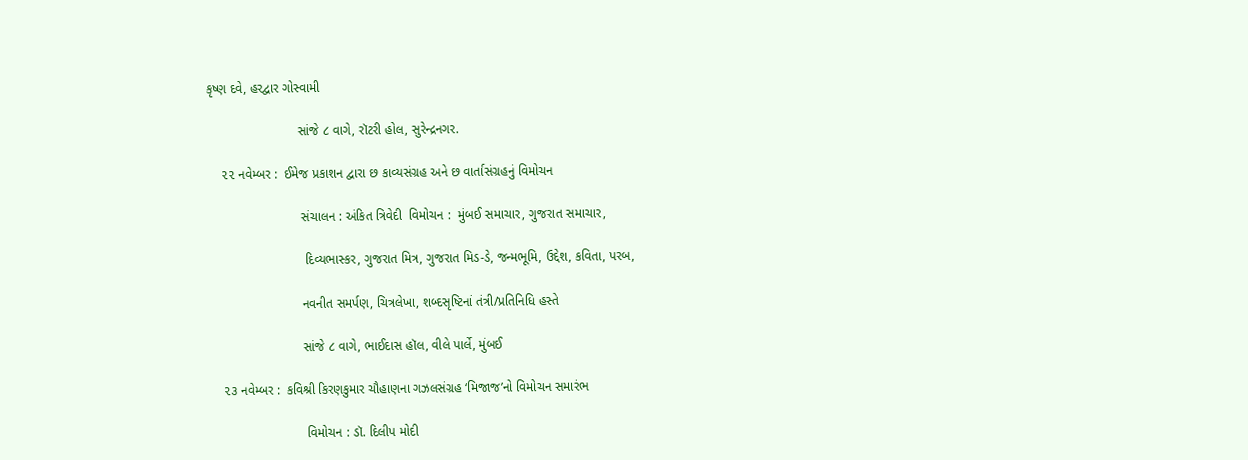કૃષ્ણ દવે, હરદ્વાર ગોસ્વામી

                         સાંજે ૮ વાગે, રૉટરી હોલ, સુરેન્દ્રનગર.

    ૨૨ નવેમ્બર :  ઈમેજ પ્રકાશન દ્વારા છ કાવ્યસંગ્રહ અને છ વાર્તાસંગ્રહનું વિમોચન

                          સંચાલન : અંકિત ત્રિવેદી  વિમોચન :  મુંબઈ સમાચાર, ગુજરાત સમાચાર,

                           દિવ્યભાસ્કર, ગુજરાત મિત્ર, ગુજરાત મિડ-ડે, જન્મભૂમિ, ઉદ્દેશ, કવિતા, પરબ,

                          નવનીત સમર્પણ, ચિત્રલેખા, શબ્દસૃષ્ટિનાં તંત્રી/પ્રતિનિધિ હસ્તે

                          સાંજે ૮ વાગે, ભાઈદાસ હૉલ, વીલે પાર્લે, મુંબઈ

    ૨૩ નવેમ્બર :  કવિશ્રી કિરણકુમાર ચૌહાણના ગઝલસંગ્રહ ‘મિજાજ’નો વિમોચન સમારંભ

                           વિમોચન : ડૉ. દિલીપ મોદી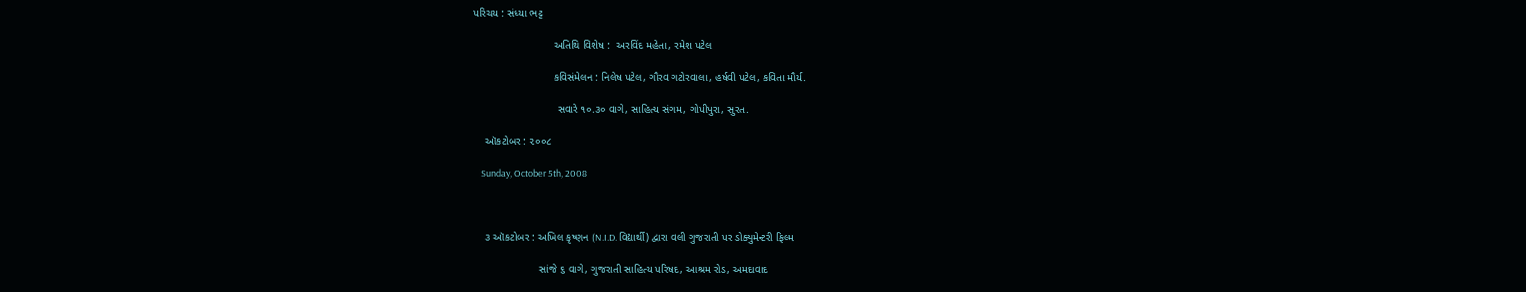પરિચય : સંધ્યા ભટ્ટ

                           અતિથિ વિશેષ :  અરવિંદ મહેતા, રમેશ પટેલ

                           કવિસંમેલન : નિલેષ પટેલ, ગૌરવ ગટોરવાલા, હર્ષવી પટેલ, કવિતા મૌર્ય.

                            સવારે ૧૦.૩૦ વાગે, સાહિત્ય સંગમ, ગોપીપુરા, સુરત.

    ઑકટોબર : ૨૦૦૮

    Sunday, October 5th, 2008



    ૩ ઑકટોબર : અખિલ કૃષ્ણન (N.I.D. વિદ્યાર્થી) દ્વારા વલી ગુજરાતી પર ડોક્યુમેન્ટરી ફિલ્મ

                      સાંજે ૬ વાગે, ગુજરાતી સાહિત્ય પરિષદ, આશ્રમ રોડ, અમદાવાદ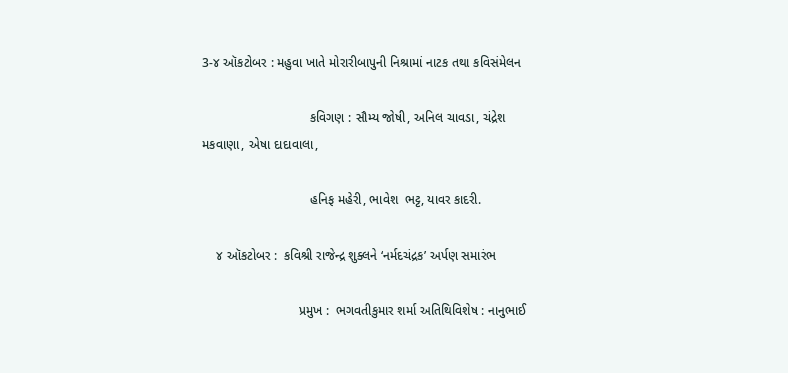3-૪ ઑકટોબર : મહુવા ખાતે મોરારીબાપુની નિશ્રામાં નાટક તથા કવિસંમેલન

                              કવિગણ : સૌમ્ય જોષી, અનિલ ચાવડા, ચંદ્રેશ મકવાણા, એષા દાદાવાલા,

                              હનિફ મહેરી, ભાવેશ  ભટ્ટ, યાવર કાદરી.

    ૪ ઑકટોબર :  કવિશ્રી રાજેન્દ્ર શુક્લને ‘નર્મદચંદ્રક’ અર્પણ સમારંભ

                           પ્રમુખ :  ભગવતીકુમાર શર્મા અતિથિવિશેષ : નાનુભાઈ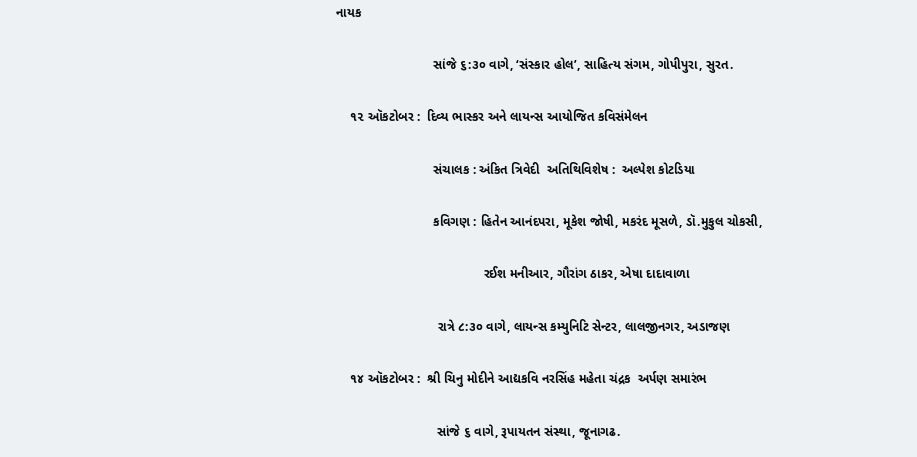નાયક

                           સાંજે ૬:૩૦ વાગે, ‘સંસ્કાર હોલ’, સાહિત્ય સંગમ, ગોપીપુરા, સુરત.

    ૧૨ ઑકટોબર :  દિવ્ય ભાસ્કર અને લાયન્સ આયોજિત કવિસંમેલન

                           સંચાલક : અંકિત ત્રિવેદી  અતિથિવિશેષ :  અલ્પેશ કોટડિયા

                           કવિગણ : હિતેન આનંદપરા, મૂકેશ જોષી, મકરંદ મૂસળે, ડૉ.મુકુલ ચોકસી,

                                         રઈશ મનીઆર, ગૌરાંગ ઠાકર, એષા દાદાવાળા

                            રાત્રે ૮:૩૦ વાગે, લાયન્સ કમ્યુનિટિ સેન્ટર, લાલજીનગર, અડાજણ

    ૧૪ ઑકટોબર :  શ્રી ચિનુ મોદીને આદ્યકવિ નરસિંહ મહેતા ચંદ્રક  અર્પણ સમારંભ

                            સાંજે ૬ વાગે, રૂપાયતન સંસ્થા, જૂનાગઢ.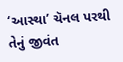‘આસ્થા’ ચૅનલ પરથી તેનું જીવંત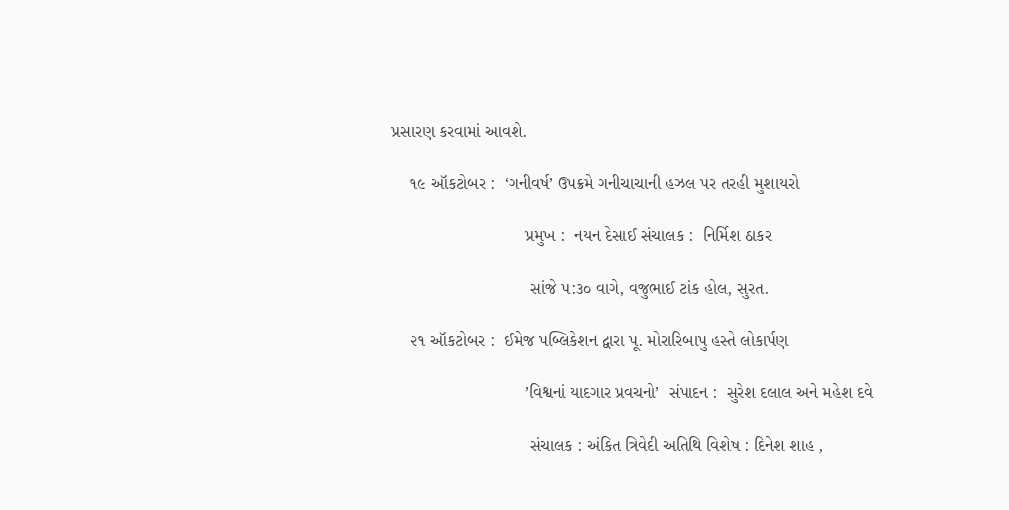પ્રસારણ કરવામાં આવશે.

    ૧૯ ઑકટોબર :  ‘ગનીવર્ષ’ ઉપક્રમે ગનીચાચાની હઝલ પર તરહી મુશાયરો

                            પ્રમુખ :  નયન દેસાઈ સંચાલક :  નિર્મિશ ઠાકર

                             સાંજે ૫:૩૦ વાગે, વજુભાઈ ટાંક હોલ, સુરત.

    ૨૧ ઑકટોબર :  ઈમેજ પબ્લિકેશન દ્વારા પૂ. મોરારિબાપુ હસ્તે લોકાર્પણ

                            ’વિશ્વનાં યાદગાર પ્રવચનો’  સંપાદન :  સુરેશ દલાલ અને મહેશ દવે

                             સંચાલક : અંકિત ત્રિવેદી અતિથિ વિશેષ : દિનેશ શાહ ,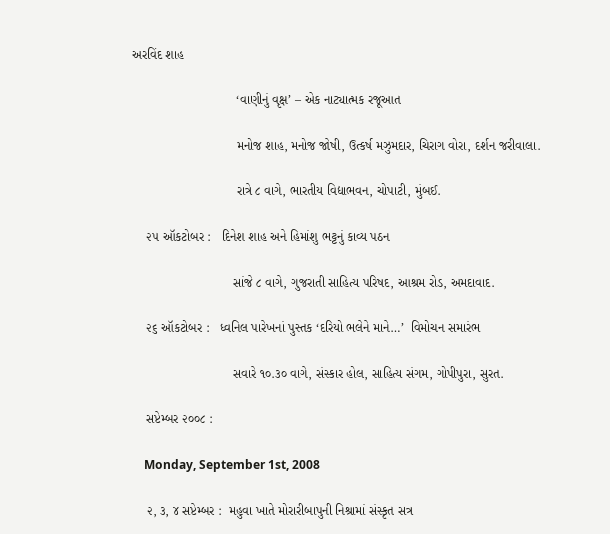અરવિંદ શાહ

                             ‘વાણીનું વૃક્ષ’ – એક નાટ્યાત્મક રજૂઆત

                             મનોજ શાહ, મનોજ જોષી, ઉત્કર્ષ મઝુમદાર, ચિરાગ વોરા, દર્શન જરીવાલા.

                             રાત્રે ૮ વાગે, ભારતીય વિદ્યાભવન, ચોપાટી, મુંબઈ.

    ૨૫ ઑકટોબર :   દિનેશ શાહ અને હિમાંશુ ભટ્ટનું કાવ્ય પઠન

                            સાંજે ૮ વાગે, ગુજરાતી સાહિત્ય પરિષદ, આશ્રમ રોડ, અમદાવાદ.

    ૨૬ ઑકટોબર :   ધ્વનિલ પારેખનાં પુસ્તક ‘દરિયો ભલેને માને…’  વિમોચન સમારંભ

                            સવારે ૧૦.૩૦ વાગે, સંસ્કાર હોલ, સાહિત્ય સંગમ, ગોપીપુરા, સુરત.

    સપ્ટેમ્બર ૨૦૦૮ :

    Monday, September 1st, 2008

    ૨, ૩, ૪ સપ્ટેમ્બર :  મહુવા ખાતે મોરારીબાપુની નિશ્રામાં સંસ્કૃત સત્ર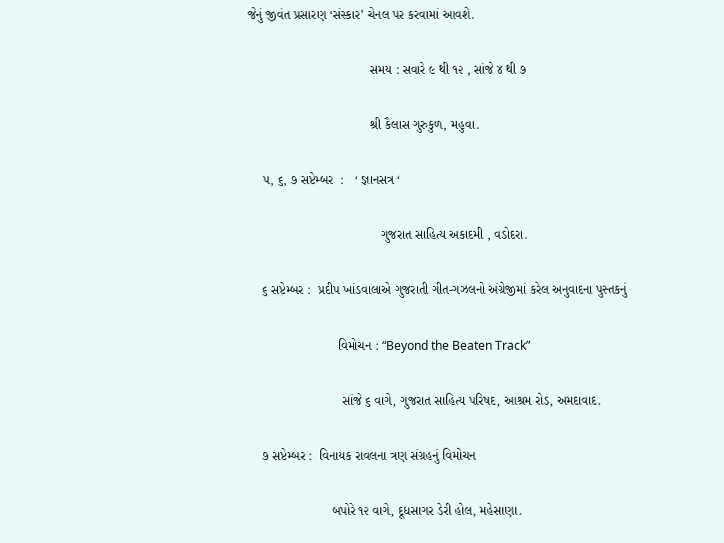જેનું જીવંત પ્રસારણ ‘સંસ્કાર’ ચેનલ પર કરવામાં આવશે.

                                  સમય : સવારે ૯ થી ૧૨ , સાંજે ૪ થી ૭

                                  શ્રી કૈલાસ ગુરુકુળ, મહુવા.

    ૫, ૬, ૭ સપ્ટેમ્બર  :   ‘ જ્ઞાનસત્ર ‘

                                     ગુજરાત સાહિત્ય અકાદમી , વડોદરા.

    ૬ સપ્ટેમ્બર :  પ્રદીપ ખાંડવાલાએ ગુજરાતી ગીત-ગઝલનો અંગ્રેજીમાં કરેલ અનુવાદના પુસ્તકનું

                         વિમોચન : “Beyond the Beaten Track”

                          સાંજે ૬ વાગે, ગુજરાત સાહિત્ય પરિષદ, આશ્રમ રોડ, અમદાવાદ.

    ૭ સપ્ટેમ્બર :  વિનાયક રાવલના ત્રણ સંગ્રહનું વિમોચન

                       બપોરે ૧૨ વાગે, દૂધસાગર ડેરી હોલ, મહેસાણા.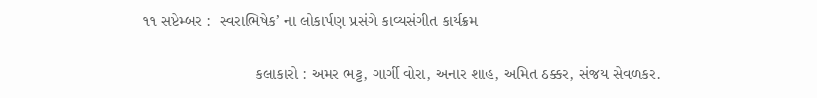૧૧ સપ્ટેમ્બર :  સ્વરાભિષેક’ ના લોકાર્પણ પ્રસંગે કાવ્યસંગીત કાર્યક્રમ

                         કલાકારો : અમર ભટ્ટ, ગાર્ગી વોરા, અનાર શાહ, અમિત ઠક્કર, સંજય સેવળકર.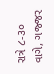રાત્રે ૮-૩૦ વાગે, ગજ્જર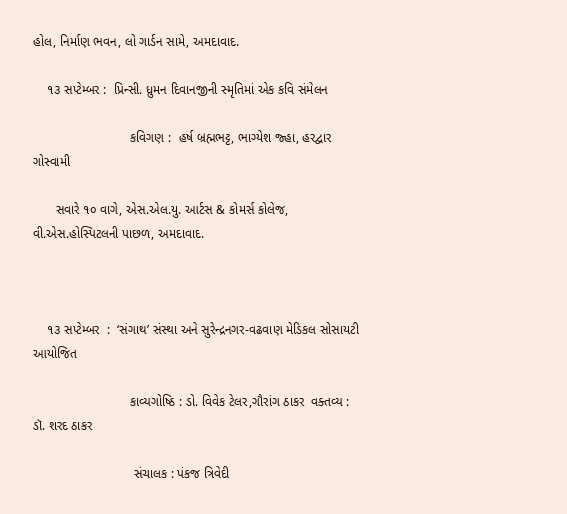હોલ, નિર્માણ ભવન, લો ગાર્ડન સામે, અમદાવાદ.

    ૧૩ સપ્ટેમ્બર :  પ્રિન્સી. ધ્રુમન દિવાનજીની સ્મૃતિમાં એક કવિ સંમેલન

                           કવિગણ :  હર્ષ બ્રહ્મભટ્ટ, ભાગ્યેશ જ્હા, હરદ્વાર ગોસ્વામી

      સવારે ૧૦ વાગે, એસ.એલ.યુ. આર્ટસ & કોમર્સ કોલેજ, વી.એસ.હોસ્પિટલની પાછળ, અમદાવાદ.



    ૧૩ સપ્ટેમ્બર  :  ‘સંગાથ’ સંસ્થા અને સુરેન્દ્રનગર-વઢવાણ મેડિકલ સોસાયટી  આયોજિત

                           કાવ્યગોષ્ઠિ : ડો. વિવેક ટેલર,ગૌરાંગ ઠાકર  વક્તવ્ય : ડૉ. શરદ ઠાકર

                            સંચાલક : પંકજ ત્રિવેદી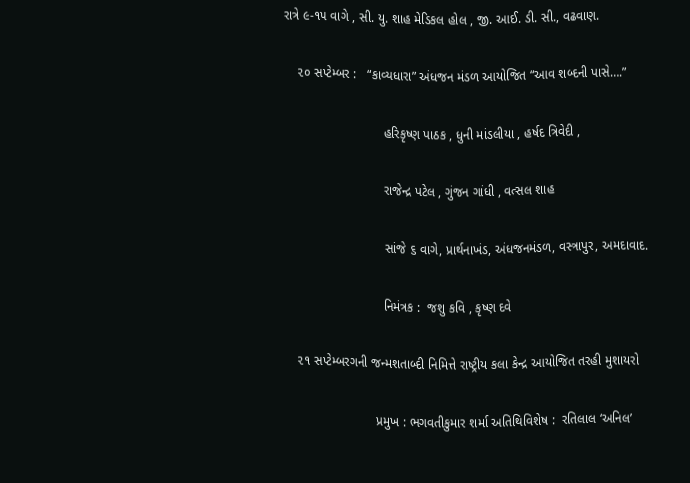રાત્રે ૯-૧૫ વાગે , સી. યુ. શાહ મેડિકલ હોલ , જી. આઈ. ડી. સી., વઢવાણ.

    ૨૦ સપ્ટેમ્બર :   “કાવ્યધારા” અંધજન મંડળ આયોજિત “આવ શબ્દની પાસે….”

                            હરિકૃષ્ણ પાઠક , ધુની માંડલીયા , હર્ષદ ત્રિવેદી ,

                            રાજેન્દ્ર પટેલ , ગુંજન ગાંધી , વત્સલ શાહ

                            સાંજે ૬ વાગે, પ્રાર્થનાખંડ, અંધજનમંડળ, વસ્ત્રાપુર, અમદાવાદ.

                            નિમંત્રક :  જશુ કવિ , કૃષ્ણ દવે

    ૨૧ સપ્ટેમ્બરગની જન્મશતાબ્દી નિમિત્તે રાષ્ટ્રીય કલા કેન્દ્ર આયોજિત તરહી મુશાયરો

                          પ્રમુખ : ભગવતીકુમાર શર્મા અતિથિવિશેષ :  રતિલાલ ‘અનિલ’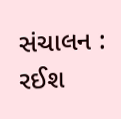સંચાલન :  રઈશ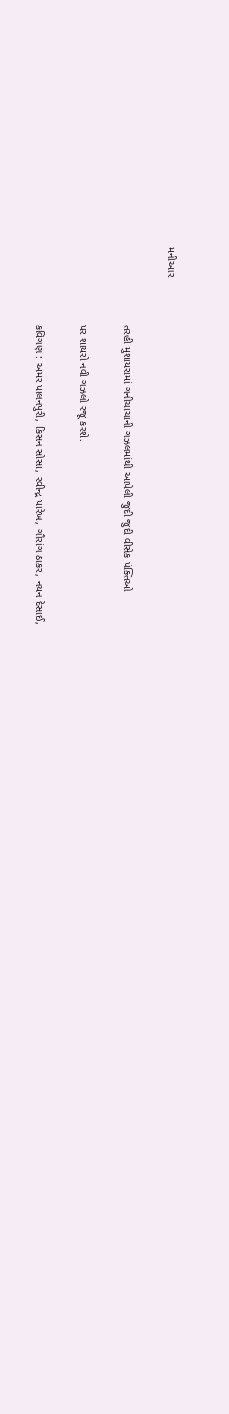મનીઆર

                          તરહી મુશાયરામાં ગનીચાચાની ગઝલમાંથી આપેલી જુદી જુદી વીસેક પંક્તિઓ

                          પર શાયરો નવી ગઝલો રજૂ કરશે.

                          કવિગણ : અમર પાલનપુરી, કિસન સોસા, રવીન્દ્ર પારેખ, ગૌરાંગ ઠાકર, નયન દેસાઈ,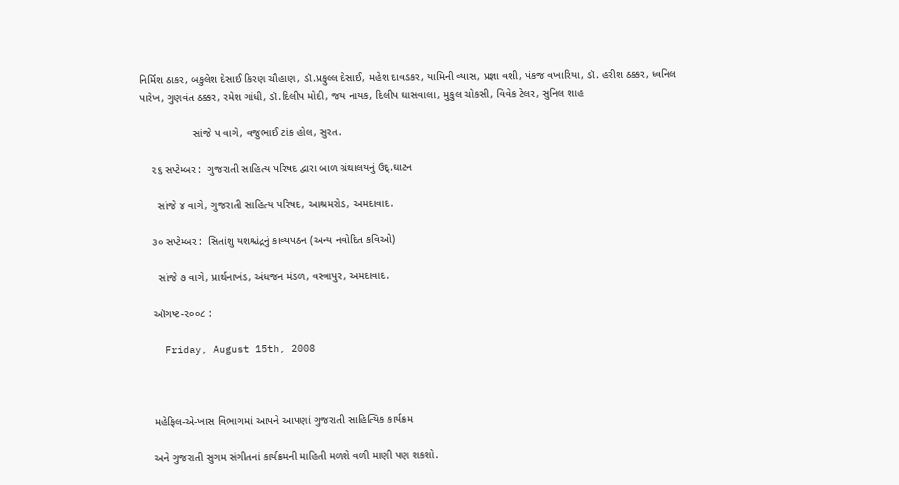નિર્મિશ ઠાકર, બકુલેશ દેસાઈ કિરણ ચૌહાણ, ડૉ.પ્રફુલ્લ દેસાઈ, મહેશ દાવડકર, યામિની વ્યાસ, પ્રજ્ઞા વશી, પંકજ વખારિયા, ડૉ. હરીશ ઠક્કર, ધ્વનિલ પારેખ, ગુણવંત ઠક્કર, રમેશ ગાંધી, ડૉ.દિલીપ મોદી, જય નાયક, દિલીપ ઘાસવાલા, મુકુલ ચોકસી, વિવેક ટેલર, સુનિલ શાહ

                  સાંજે પ વાગે, વજુભાઈ ટાંક હોલ, સુરત.

    ૨૬ સપ્ટેમ્બર :  ગુજરાતી સાહિત્ય પરિષદ દ્વારા બાળ ગ્રંથાલયનું ઉદ્.ઘાટન

      સાંજે ૪ વાગે, ગુજરાતી સાહિત્ય પરિષદ, આશ્રમરોડ, અમદાવાદ.

    ૩૦ સપ્ટેમ્બર :  સિતાંશુ યશશ્ચંદ્રનું કાવ્યપઠન (અન્ય નવોદિત કવિઓ)

      સાંજે ૭ વાગે, પ્રાર્થનાખંડ, અંધજન મંડળ, વસ્ત્રાપુર, અમદાવાદ.

    ઑગષ્ટ-૨૦૦૮ :

    Friday, August 15th, 2008



    મહેફિલ-એ-ખાસ વિભાગમાં આપને આપણાં ગુજરાતી સાહિત્યિક કાર્યક્રમ

    અને ગુજરાતી સુગમ સંગીતનાં કાર્યક્રમની માહિતી મળશે વળી માણી પણ શકશો.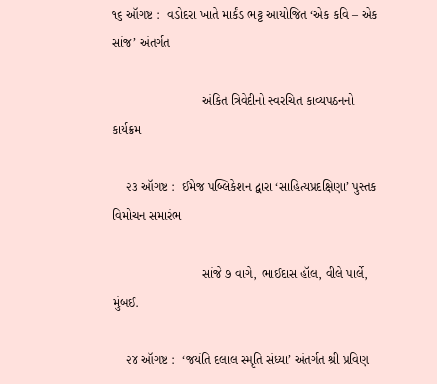૧૬ ઑગષ્ટ :  વડોદરા ખાતે માર્કંડ ભટ્ટ આયોજિત ‘એક કવિ – એક સાંજ’ અંતર્ગત

                         અંકિત ત્રિવેદીનો સ્વરચિત કાવ્યપઠનનો કાર્યક્રમ

    ૨૩ ઑગષ્ટ :  ઈમેજ પબ્લિકેશન દ્વારા ‘સાહિત્યપ્રદક્ષિણા’ પુસ્તક વિમોચન સમારંભ

                         સાંજે ૭ વાગે, ભાઈદાસ હૉલ, વીલે પાર્લે, મુંબઈ.

    ૨૪ ઑગષ્ટ :  ‘જયંતિ દલાલ સ્મૃતિ સંધ્યા’ અંતર્ગત શ્રી પ્રવિણ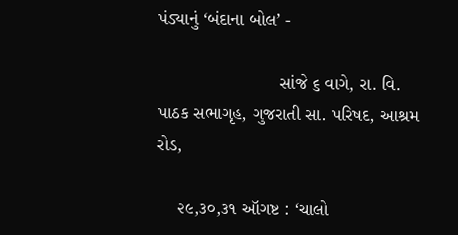પંડ્યાનું ‘બંદાના બોલ’ -

                        સાંજે ૬ વાગે, રા. વિ. પાઠક સભાગૃહ, ગુજરાતી સા. પરિષદ, આશ્રમ રોડ,

    ૨૯,૩૦,૩૧ ઑગષ્ટ : ‘ચાલો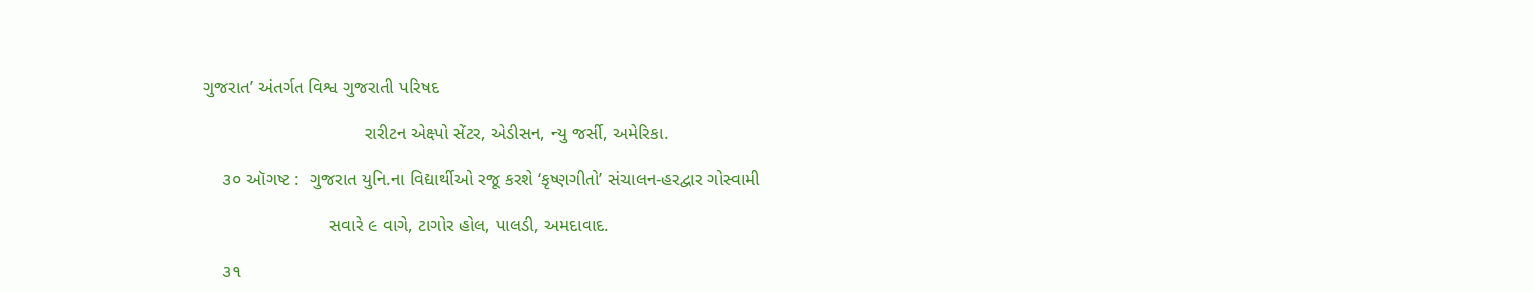ગુજરાત’ અંતર્ગત વિશ્વ ગુજરાતી પરિષદ

                                રારીટન એક્ષ્પો સેંટર, એડીસન, ન્યુ જર્સી, અમેરિકા.

    ૩૦ ઑગષ્ટ :  ગુજરાત યુનિ.ના વિદ્યાર્થીઓ રજૂ કરશે ‘કૃષ્ણગીતો’ સંચાલન-હરદ્વાર ગોસ્વામી

                         સવારે ૯ વાગે, ટાગોર હોલ, પાલડી, અમદાવાદ.

    ૩૧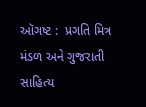ઑગષ્ટ :  પ્રગતિ મિત્ર મંડળ અને ગુજરાતી સાહિત્ય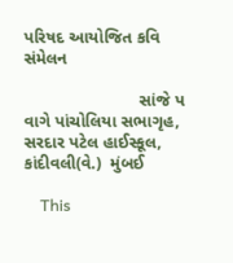પરિષદ આયોજિત કવિ સંમેલન

                        સાંજે પ વાગે પાંચોલિયા સભાગૃહ, સરદાર પટેલ હાઈસ્કૂલ, કાંદીવલી(વે.)  મુંબઈ

    This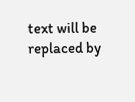text will be replaced by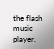the flash music player.